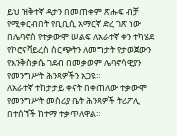ይህ ዝቅተኛ ዳታን በመጠቀም ጽሑፍ ብቻ የሚቀርብበት የቢቢሲ አማርኛ ድረ ገጽ ነው
በሌባኖስ የተቃውሞ ሠልፍ ለአራተኛ ቀን ተካሄደ
የኮሮናቫይረስ ስርጭትን ለመግታት የታወጀውን የእንቅስቃሴ ገደብ በመቃወም ሌባኖሳዊያን የመንግሥት ሕንጻዎችን አጋዩ።
ለአራተኛ ተከታታይ ቀናት በቀጠለው ተቃውሞ የመንግሥት መስሪያ ቤት ሕንጻዎች ትሪፖሊ በተሰኘች ከተማ ተቃጥለዋል።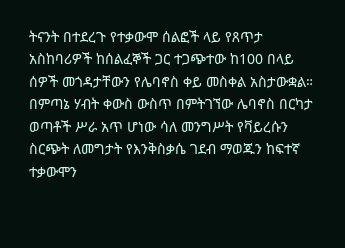ትናንት በተደረጉ የተቃውሞ ሰልፎች ላይ የጸጥታ አስከባሪዎች ከሰልፈኞች ጋር ተጋጭተው ከ100 በላይ ሰዎች መጎዳታቸውን የሌባኖስ ቀይ መስቀል አስታውቋል።
በምጣኔ ሃብት ቀውስ ውስጥ በምትገኘው ሌባኖስ በርካታ ወጣቶች ሥራ አጥ ሆነው ሳለ መንግሥት የቫይረሱን ስርጭት ለመግታት የእንቅስቃሴ ገደብ ማወጁን ከፍተኛ ተቃውሞን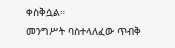ቀስቅሷል።
መንግሥት ባስተላለፈው ጥብቅ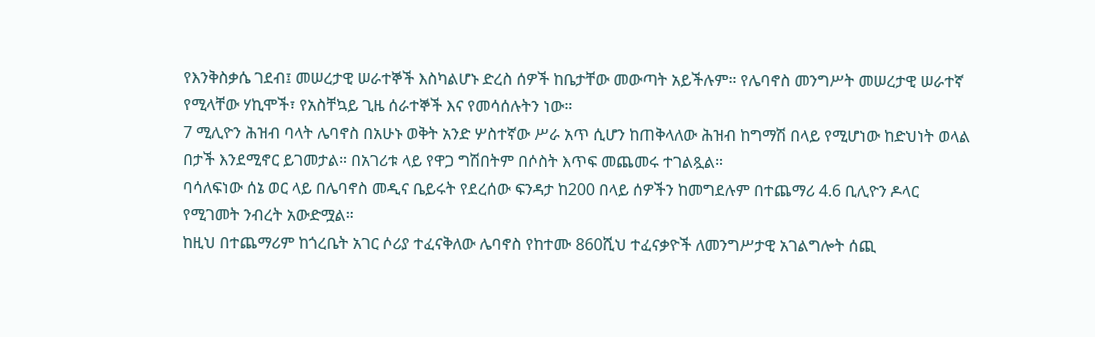የእንቅስቃሴ ገደብ፤ መሠረታዊ ሠራተኞች እስካልሆኑ ድረስ ሰዎች ከቤታቸው መውጣት አይችሉም። የሌባኖስ መንግሥት መሠረታዊ ሠራተኛ የሚላቸው ሃኪሞች፣ የአስቸኳይ ጊዜ ሰራተኞች እና የመሳሰሉትን ነው።
7 ሚሊዮን ሕዝብ ባላት ሌባኖስ በአሁኑ ወቅት አንድ ሦስተኛው ሥራ አጥ ሲሆን ከጠቅላለው ሕዝብ ከግማሽ በላይ የሚሆነው ከድህነት ወላል በታች እንደሚኖር ይገመታል። በአገሪቱ ላይ የዋጋ ግሽበትም በሶስት እጥፍ መጨመሩ ተገልጿል።
ባሳለፍነው ሰኔ ወር ላይ በሌባኖስ መዲና ቤይሩት የደረሰው ፍንዳታ ከ200 በላይ ሰዎችን ከመግደሉም በተጨማሪ 4.6 ቢሊዮን ዶላር የሚገመት ንብረት አውድሟል።
ከዚህ በተጨማሪም ከጎረቤት አገር ሶሪያ ተፈናቅለው ሌባኖስ የከተሙ 860ሺህ ተፈናቃዮች ለመንግሥታዊ አገልግሎት ሰጪ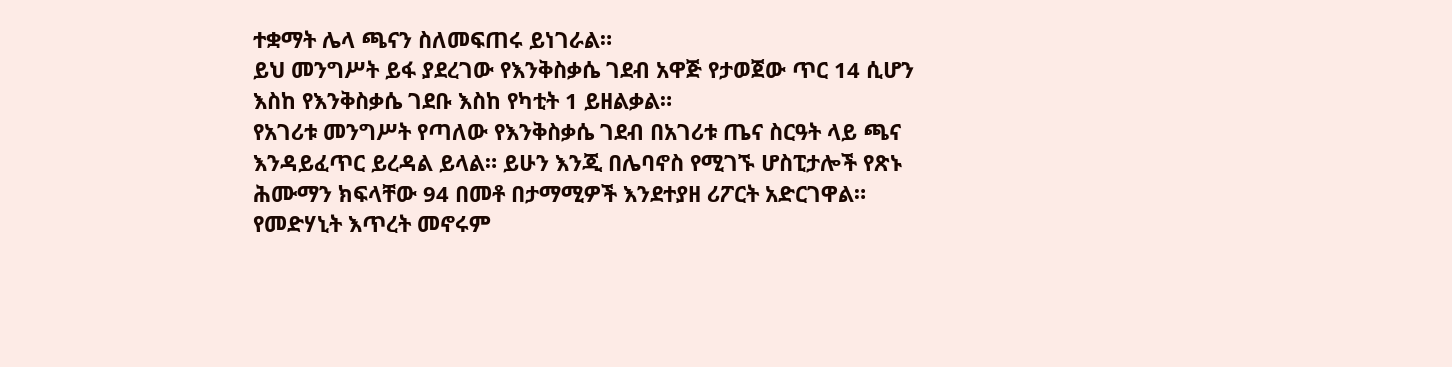ተቋማት ሌላ ጫናን ስለመፍጠሩ ይነገራል።
ይህ መንግሥት ይፋ ያደረገው የእንቅስቃሴ ገደብ አዋጅ የታወጀው ጥር 14 ሲሆን እስከ የእንቅስቃሴ ገደቡ እስከ የካቲት 1 ይዘልቃል።
የአገሪቱ መንግሥት የጣለው የእንቅስቃሴ ገደብ በአገሪቱ ጤና ስርዓት ላይ ጫና እንዳይፈጥር ይረዳል ይላል። ይሁን እንጂ በሌባኖስ የሚገኙ ሆስፒታሎች የጽኑ ሕሙማን ክፍላቸው 94 በመቶ በታማሚዎች እንደተያዘ ሪፖርት አድርገዋል። የመድሃኒት እጥረት መኖሩም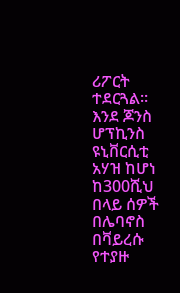ሪፖርት ተደርጓል።
እንደ ጆንስ ሆፕኪንስ ዩኒቨርሲቲ አሃዝ ከሆነ ከ300ሺህ በላይ ሰዎች በሌባኖስ በቫይረሱ የተያዙ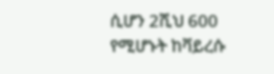ሲሆን 2ሺህ 600 የሚሆኑት ከቫይረሱ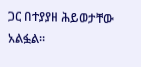ጋር በተያያዘ ሕይወታቸው አልፏል።